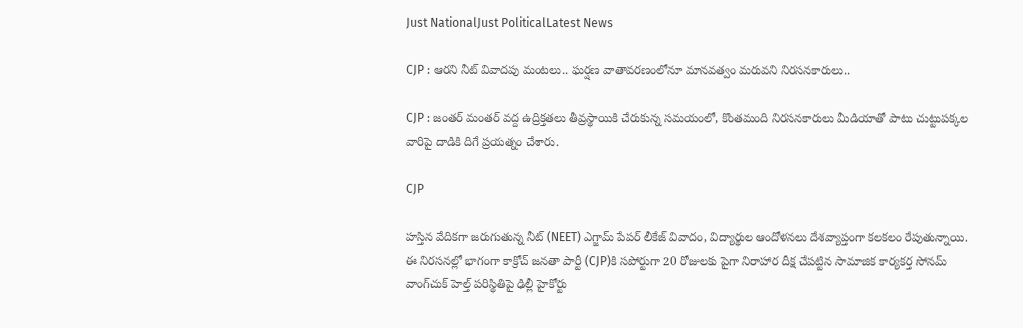Just NationalJust PoliticalLatest News

CJP : ఆరని నీట్ వివాదపు మంటలు.. ఘర్షణ వాతావరణంలోనూ మానవత్వం మరువని నిరసనకారులు..

CJP : జంతర్ మంతర్ వద్ద ఉద్రిక్తతలు తీవ్రస్థాయికి చేరుకున్న సమయంలో, కొంతమంది నిరసనకారులు మీడియాతో పాటు చుట్టుపక్కల వారిపై దాడికి దిగే ప్రయత్నం చేశారు.

CJP

హస్తిన వేదికగా జరుగుతున్న నీట్ (NEET) ఎగ్జామ్ పేపర్ లీకేజ్ వివాదం, విద్యార్థుల ఆందోళనలు దేశవ్యాప్తంగా కలకలం రేపుతున్నాయి. ఈ నిరసనల్లో భాగంగా కాక్రోచ్ జనతా పార్టీ (CJP)కి సపోర్టుగా 20 రోజులకు పైగా నిరాహార దీక్ష చేపట్టిన సామాజిక కార్యకర్త సోనమ్ వాంగ్‌చుక్ హెల్త్ పరిస్థితిపై ఢిల్లీ హైకోర్టు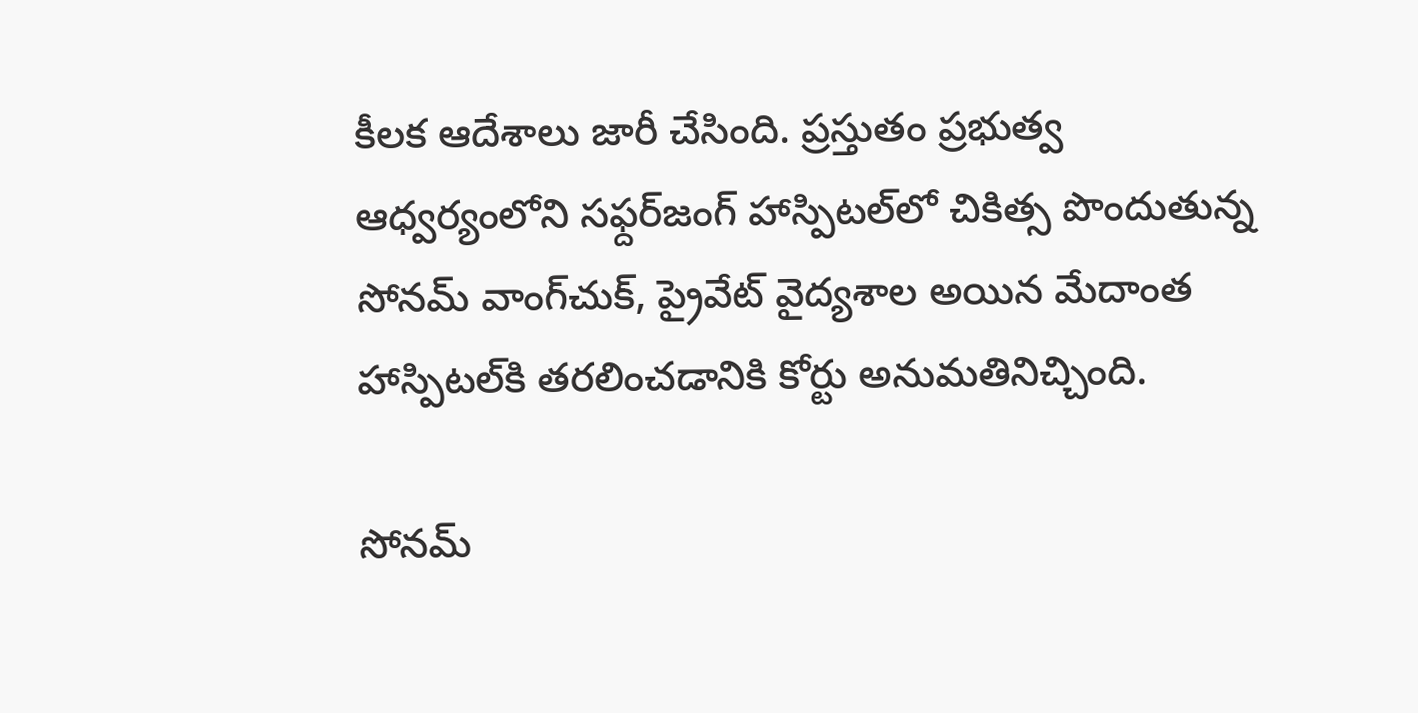కీలక ఆదేశాలు జారీ చేసింది. ప్రస్తుతం ప్రభుత్వ ఆధ్వర్యంలోని సఫ్దర్‌జంగ్ హాస్పిటల్‌లో చికిత్స పొందుతున్న సోనమ్ వాంగ్‌చుక్, ప్రైవేట్ వైద్యశాల అయిన మేదాంత హాస్పిటల్‌కి తరలించడానికి కోర్టు అనుమతినిచ్చింది.

సోనమ్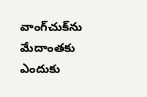వాంగ్‌చుక్‌ను మేదాంతకు ఎందుకు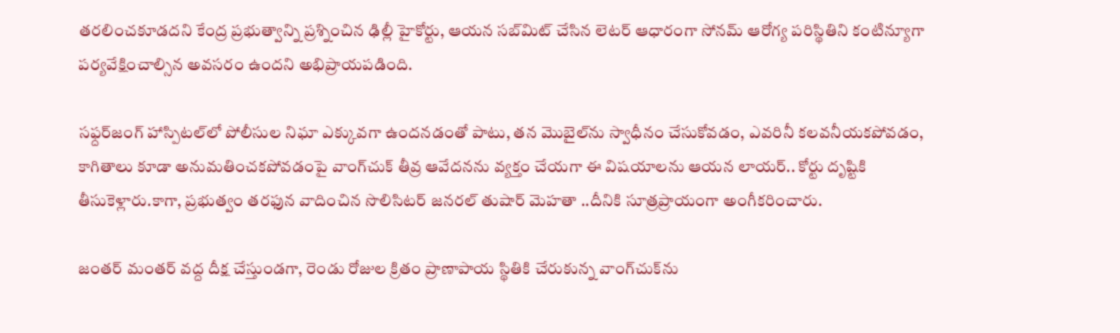తరలించకూడదని కేంద్ర ప్రభుత్వాన్ని ప్రశ్నించిన ఢిల్లీ హైకోర్టు, ఆయన సబ్‌మిట్ చేసిన లెటర్ ఆధారంగా సోనమ్ ఆరోగ్య పరిస్థితిని కంటిన్యూగా పర్యవేక్షించాల్సిన అవసరం ఉందని అభిప్రాయపడింది.

సఫ్దర్‌జంగ్ హాస్పిటల్‌లో పోలీసుల నిఘా ఎక్కువగా ఉందనడంతో పాటు, తన మొబైల్‌ను స్వాధీనం చేసుకోవడం, ఎవరినీ కలవనీయకపోవడం, కాగితాలు కూడా అనుమతించకపోవడంపై వాంగ్‌చుక్ తీవ్ర ఆవేదనను వ్యక్తం చేయగా ఈ విషయాలను ఆయన లాయర్.. కోర్టు దృష్టికి తీసుకెళ్లారు.కాగా, ప్రభుత్వం తరఫున వాదించిన సొలిసిటర్ జనరల్ తుషార్ మెహతా ..దీనికి సూత్రప్రాయంగా అంగీకరించారు.

జంతర్ మంతర్ వద్ద దీక్ష చేస్తుండగా, రెండు రోజుల క్రితం ప్రాణాపాయ స్థితికి చేరుకున్న వాంగ్‌చుక్‌ను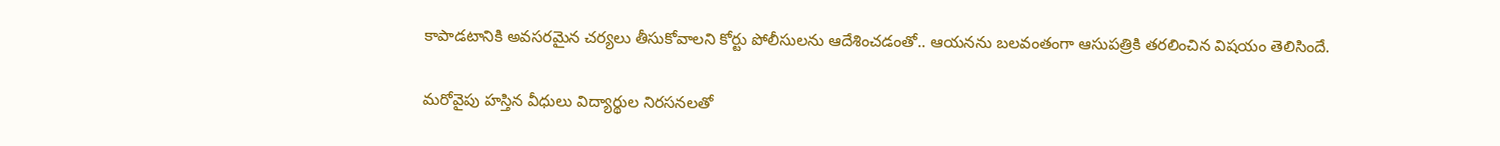కాపాడటానికి అవసరమైన చర్యలు తీసుకోవాలని కోర్టు పోలీసులను ఆదేశించడంతో.. ఆయనను బలవంతంగా ఆసుపత్రికి తరలించిన విషయం తెలిసిందే.

మరోవైపు హస్తిన వీధులు విద్యార్థుల నిరసనలతో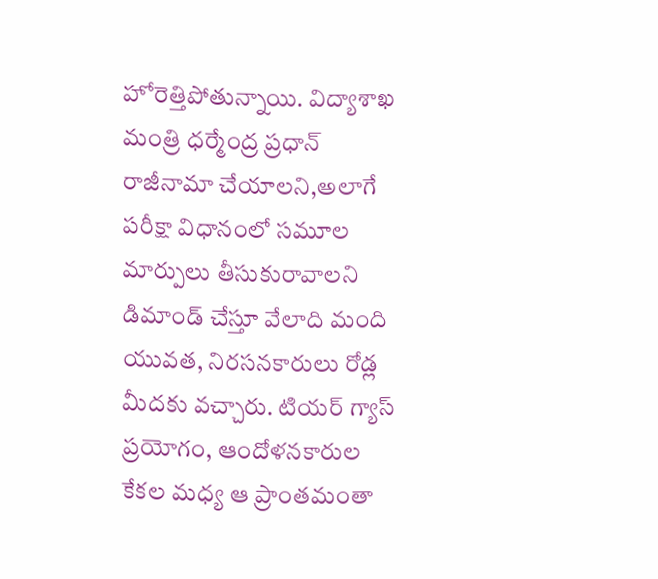హోరెత్తిపోతున్నాయి. విద్యాశాఖ మంత్రి ధర్మేంద్ర ప్రధాన్ రాజీనామా చేయాలని,అలాగే పరీక్షా విధానంలో సమూల మార్పులు తీసుకురావాలని డిమాండ్ చేస్తూ వేలాది మంది యువత, నిరసనకారులు రోడ్ల మీదకు వచ్చారు. టియర్ గ్యాస్ ప్రయోగం, ఆందోళనకారుల కేకల మధ్య ఆ ప్రాంతమంతా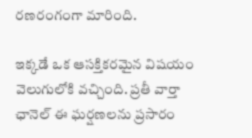రణరంగంగా మారింది.

ఇక్కడే ఒక ఆసక్తికరమైన విషయం వెలుగులోకి వచ్చింది. ప్రతీ వార్తా ఛానెల్ ఈ ఘర్షణలను ప్రసారం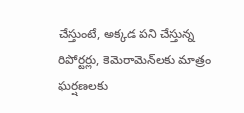చేస్తుంటే, అక్కడ పని చేస్తున్న రిపోర్టర్లు, కెమెరామెన్‌లకు మాత్రం ఘర్షణలకు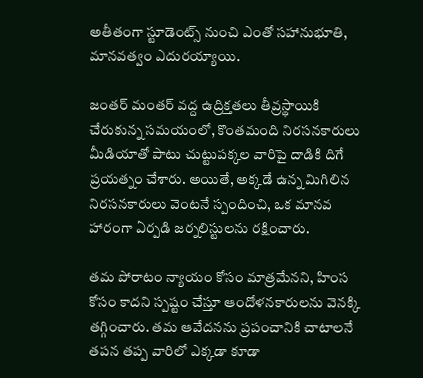అతీతంగా స్టూడెంట్స్ నుంచి ఎంతో సహానుభూతి, మానవత్వం ఎదురయ్యాయి.

జంతర్ మంతర్ వద్ద ఉద్రిక్తతలు తీవ్రస్థాయికి చేరుకున్న సమయంలో, కొంతమంది నిరసనకారులు మీడియాతో పాటు చుట్టుపక్కల వారిపై దాడికి దిగే ప్రయత్నం చేశారు. అయితే, అక్కడే ఉన్న మిగిలిన నిరసనకారులు వెంటనే స్పందించి, ఒక మానవ హారంగా ఏర్పడి జర్నలిస్టులను రక్షించారు.

తమ పోరాటం న్యాయం కోసం మాత్రమేనని, హింస కోసం కాదని స్పష్టం చేస్తూ ఆందోళనకారులను వెనక్కి తగ్గించారు. తమ ఆవేదనను ప్రపంచానికి చాటాలనే తపన తప్ప వారిలో ఎక్కడా కూడా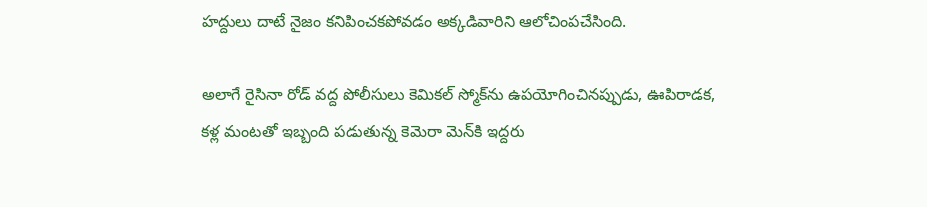హద్దులు దాటే నైజం కనిపించకపోవడం అక్కడివారిని ఆలోచింపచేసింది.

అలాగే రైసినా రోడ్‌ వద్ద పోలీసులు కెమికల్ స్మోక్‌ను ఉపయోగించినప్పుడు, ఊపిరాడక, కళ్ల మంటతో ఇబ్బంది పడుతున్న కెమెరా మెన్‌కి ఇద్దరు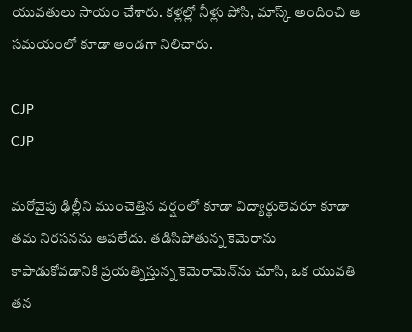యువతులు సాయం చేశారు. కళ్లల్లో నీళ్లు పోసి, మాస్క్ అందించి ఆ సమయంలో కూడా అండగా నిలిచారు.

CJP
CJP

మరోవైపు ఢిల్లీని ముంచెత్తిన వర్షంలో కూడా విద్యార్థులెవరూ కూడా తమ నిరసనను ఆపలేదు. తడిసిపోతున్న కెమెరాను కాపాడుకోవడానికి ప్రయత్నిస్తున్న కెమెరామెన్‌ను చూసి, ఒక యువతి తన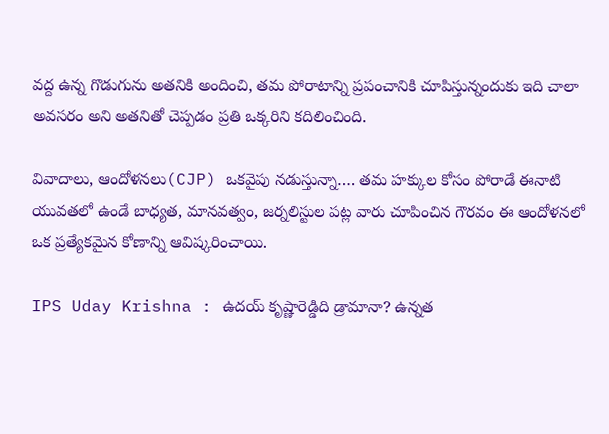వద్ద ఉన్న గొడుగును అతనికి అందించి, తమ పోరాటాన్ని ప్రపంచానికి చూపిస్తున్నందుకు ఇది చాలా అవసరం అని అతనితో చెప్పడం ప్రతి ఒక్కరిని కదిలించింది.

వివాదాలు, ఆందోళనలు(CJP) ఒకవైపు నడుస్తున్నా…. తమ హక్కుల కోసం పోరాడే ఈనాటి యువతలో ఉండే బాధ్యత, మానవత్వం, జర్నలిస్టుల పట్ల వారు చూపించిన గౌరవం ఈ ఆందోళనలో ఒక ప్రత్యేకమైన కోణాన్ని ఆవిష్కరించాయి.

IPS Uday Krishna : ఉదయ్ కృష్ణారెడ్డిది డ్రామానా? ఉన్నత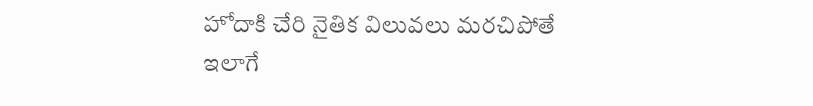హోదాకి చేరి నైతిక విలువలు మరచిపోతే ఇలాగే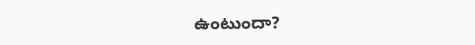ఉంటుందా?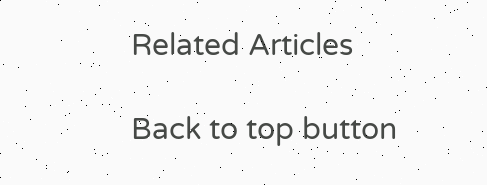Related Articles

Back to top button